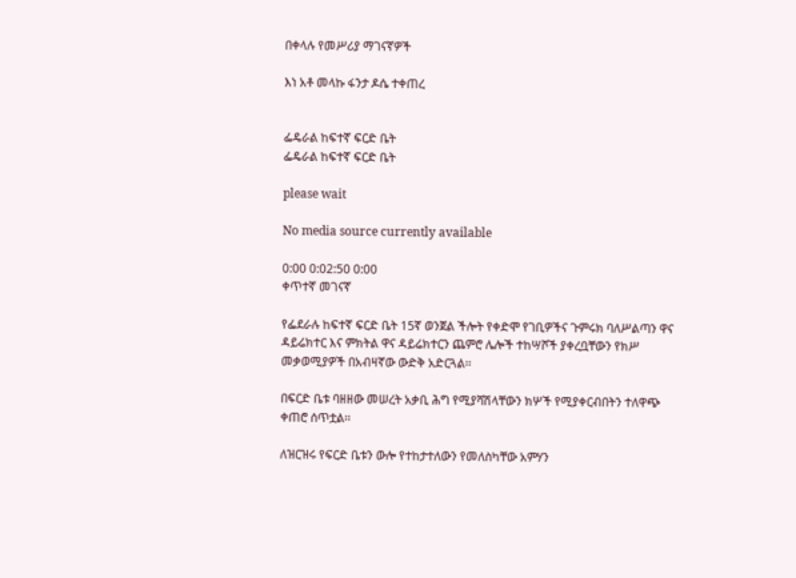በቀላሉ የመሥሪያ ማገናኛዎች

እነ አቶ መላኩ ፋንታ ዶሴ ተቀጠረ


ፌዴራል ከፍተኛ ፍርድ ቤት
ፌዴራል ከፍተኛ ፍርድ ቤት

please wait

No media source currently available

0:00 0:02:50 0:00
ቀጥተኛ መገናኛ

የፌደራሉ ከፍተኛ ፍርድ ቤት 15ኛ ወንጀል ችሎት የቀድሞ የገቢዎችና ጉምሩክ ባለሥልጣን ዋና ዳይሬክተር እና ምክትል ዋና ዳይሬክተርን ጨምሮ ሌሎች ተከሣሾች ያቀረቧቸውን የክሥ መቃወሚያዎች በአብዛኛው ውድቅ አድርጓል፡፡

በፍርድ ቤቱ ባዘዘው መሠረት አቃቢ ሕግ የሚያሻሽላቸውን ክሦች የሚያቀርብበትን ተለዋጭ ቀጠሮ ሰጥቷል፡፡

ለዝርዝሩ የፍርድ ቤቱን ውሎ የተከታተለውን የመለስካቸው አምሃን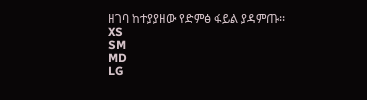ዘገባ ከተያያዘው የድምፅ ፋይል ያዳምጡ፡፡
XS
SM
MD
LG